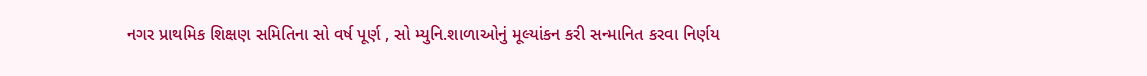નગર પ્રાથમિક શિક્ષણ સમિતિના સો વર્ષ પૂર્ણ , સો મ્યુનિ.શાળાઓનું મૂલ્યાંકન કરી સન્માનિત કરવા નિર્ણય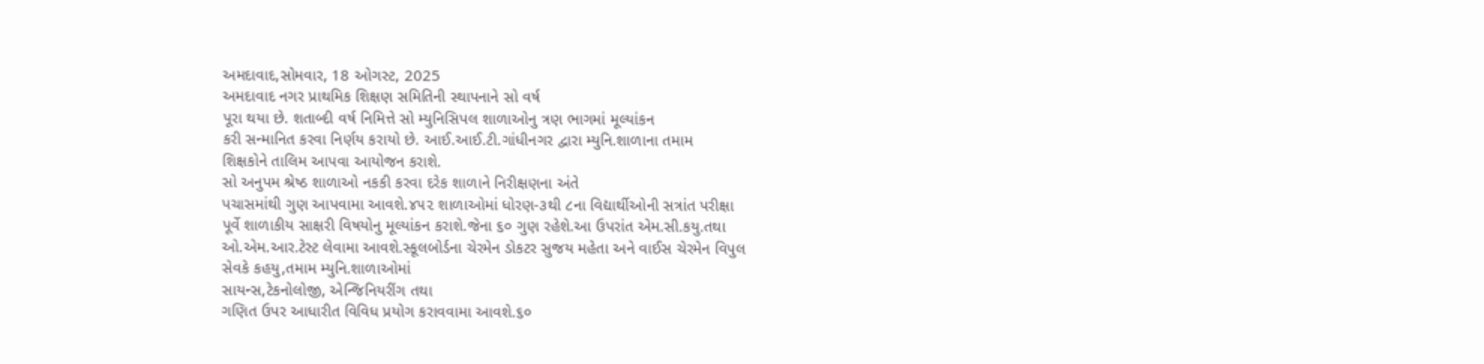અમદાવાદ,સોમવાર, 18 ઓગસ્ટ, 2025
અમદાવાદ નગર પ્રાથમિક શિક્ષણ સમિતિની સ્થાપનાને સો વર્ષ
પૂરા થયા છે. શતાબ્દી વર્ષ નિમિત્તે સો મ્યુનિસિપલ શાળાઓનુ ત્રણ ભાગમાં મૂલ્યાંકન
કરી સન્માનિત કરવા નિર્ણય કરાયો છે. આઈ.આઈ.ટી.ગાંધીનગર દ્વારા મ્યુનિ.શાળાના તમામ
શિક્ષકોને તાલિમ આપવા આયોજન કરાશે.
સો અનુપમ શ્રેષ્ઠ શાળાઓ નકકી કરવા દરેક શાળાને નિરીક્ષણના અંતે
પચાસમાંથી ગુણ આપવામા આવશે.૪૫૨ શાળાઓમાં ધોરણ-૩થી ૮ના વિદ્યાર્થીઓની સત્રાંત પરીક્ષા
પૂર્વે શાળાકીય સાક્ષરી વિષયોનુ મૂલ્યાંકન કરાશે.જેના ૬૦ ગુણ રહેશે.આ ઉપરાંત એમ.સી.કયુ.તથા
ઓ.એમ.આર.ટેસ્ટ લેવામા આવશે.સ્કૂલબોર્ડના ચેરમેન ડોકટર સુજય મહેતા અને વાઈસ ચેરમેન વિપુલ
સેવકે કહયુ,તમામ મ્યુનિ.શાળાઓમાં
સાયન્સ,ટેકનોલોજી, એન્જિનિયરીંગ તથા
ગણિત ઉપર આધારીત વિવિધ પ્રયોગ કરાવવામા આવશે.૬૦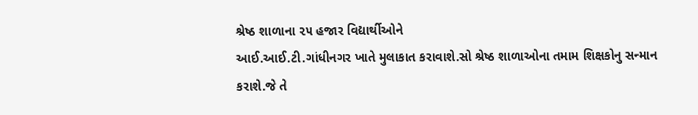શ્રેષ્ઠ શાળાના ૨૫ હજાર વિદ્યાર્થીઓને
આઈ.આઈ.ટી.ગાંધીનગર ખાતે મુલાકાત કરાવાશે.સો શ્રેષ્ઠ શાળાઓના તમામ શિક્ષકોનુ સન્માન
કરાશે.જે તે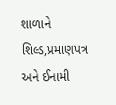શાળાને શિલ્ડ,પ્રમાણપત્ર
અને ઈનામી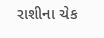રાશીના ચેક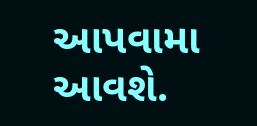આપવામા આવશે.